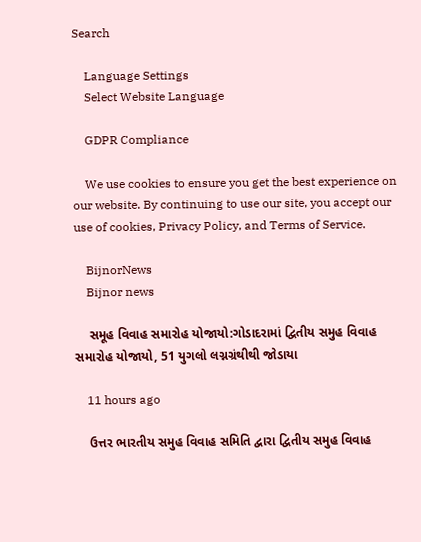Search

    Language Settings
    Select Website Language

    GDPR Compliance

    We use cookies to ensure you get the best experience on our website. By continuing to use our site, you accept our use of cookies, Privacy Policy, and Terms of Service.

    BijnorNews
    Bijnor news

    સમૂહ વિવાહ સમારોહ યોજાયો:ગોડાદરામાં દ્વિતીય સમુહ વિવાહ સમારોહ યોજાયો, 51 યુગલો લગ્નગ્રંથીથી જોડાયા

    11 hours ago

    ઉત્તર ભારતીય સમુહ વિવાહ સમિતિ દ્વારા દ્વિતીય સમુહ વિવાહ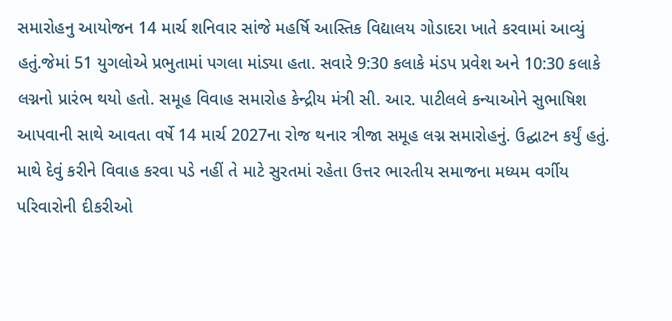સમારોહનુ આયોજન 14 માર્ચ શનિવાર સાંજે મહર્ષિ આસ્તિક વિદ્યાલય ગોડાદરા ખાતે કરવામાં આવ્યું હતું.જેમાં 51 યુગલોએ પ્રભુતામાં પગલા માંડ્યા હતા. સવારે 9:30 કલાકે મંડપ પ્રવેશ અને 10:30 કલાકે લગ્નનો પ્રારંભ થયો હતો. સમૂહ વિવાહ સમારોહ કેન્દ્રીય મંત્રી સી. આર. પાટીલલે કન્યાઓને સુભાષિશ આપવાની સાથે આવતા વર્ષે 14 માર્ચ 2027ના રોજ થનાર ત્રીજા સમૂહ લગ્ન સમારોહનું. ઉદ્ઘાટન કર્યું હતું. માથે દેવું કરીને વિવાહ કરવા પડે નહીં તે માટે સુરતમાં રહેતા ઉત્તર ભારતીય સમાજના મધ્યમ વર્ગીય પરિવારોની દીકરીઓ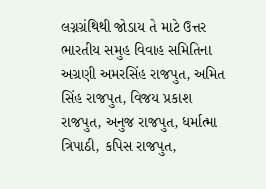લગ્નગ્રંથિથી જોડાય તે માટે ઉત્તર ભારતીય સમુહ વિવાહ સમિતિના અગ્રણી અમરસિંહ રાજપુત, અમિત સિંહ રાજપુત, વિજય પ્રકાશ રાજપુત, અનુજ રાજપુત, ધર્માત્મા ત્રિપાઠી, કપિસ રાજપુત,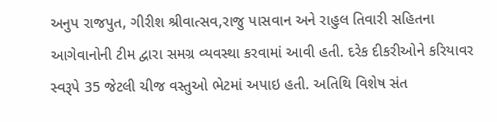અનુપ રાજપુત, ગીરીશ શ્રીવાત્સવ,રાજુ પાસવાન અને રાહુલ તિવારી સહિતના આગેવાનોની ટીમ દ્વારા સમગ્ર વ્યવસ્થા કરવામાં આવી હતી. દરેક દીકરીઓને કરિયાવર સ્વરૂપે 35 જેટલી ચીજ વસ્તુઓ ભેટમાં અપાઇ હતી. અતિથિ વિશેષ સંત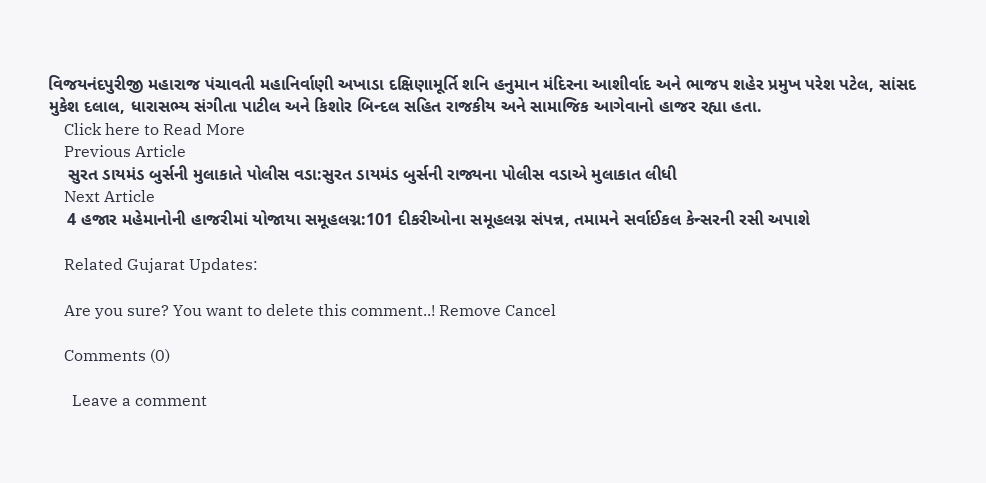વિજયનંદપુરીજી મહારાજ પંચાવતી મહાનિર્વાણી અખાડા દક્ષિણામૂર્તિ શનિ હનુમાન મંદિરના આશીર્વાદ અને ભાજપ શહેર પ્રમુખ પરેશ પટેલ, સાંસદ મુકેશ દલાલ, ધારાસભ્ય સંગીતા પાટીલ અને કિશોર બિન્દલ સહિત રાજકીય અને સામાજિક આગેવાનો હાજર રહ્યા હતા.
    Click here to Read More
    Previous Article
    સુરત ડાયમંડ બુર્સની મુલાકાતે પોલીસ વડા:સુરત ડાયમંડ બુર્સની રાજ્યના પોલીસ વડાએ મુલાકાત લીધી
    Next Article
    4 હજાર મહેમાનોની હાજરીમાં યોજાયા સમૂહલગ્ન:101 દીકરીઓના સમૂહલગ્ન સંપન્ન, તમામને સર્વાઈકલ કેન્સરની રસી અપાશે

    Related Gujarat Updates:

    Are you sure? You want to delete this comment..! Remove Cancel

    Comments (0)

      Leave a comment